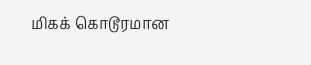மிகக் கொடூரமான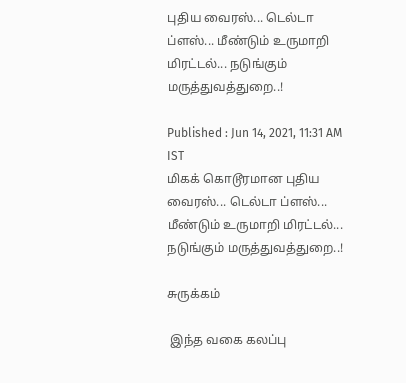புதிய வைரஸ்... டெல்டா ப்ளஸ்... மீண்டும் உருமாறி மிரட்டல்... நடுங்கும் மருத்துவத்துறை..!

Published : Jun 14, 2021, 11:31 AM IST
மிகக் கொடூரமான புதிய வைரஸ்... டெல்டா ப்ளஸ்... மீண்டும் உருமாறி மிரட்டல்... நடுங்கும் மருத்துவத்துறை..!

சுருக்கம்

 இந்த வகை கலப்பு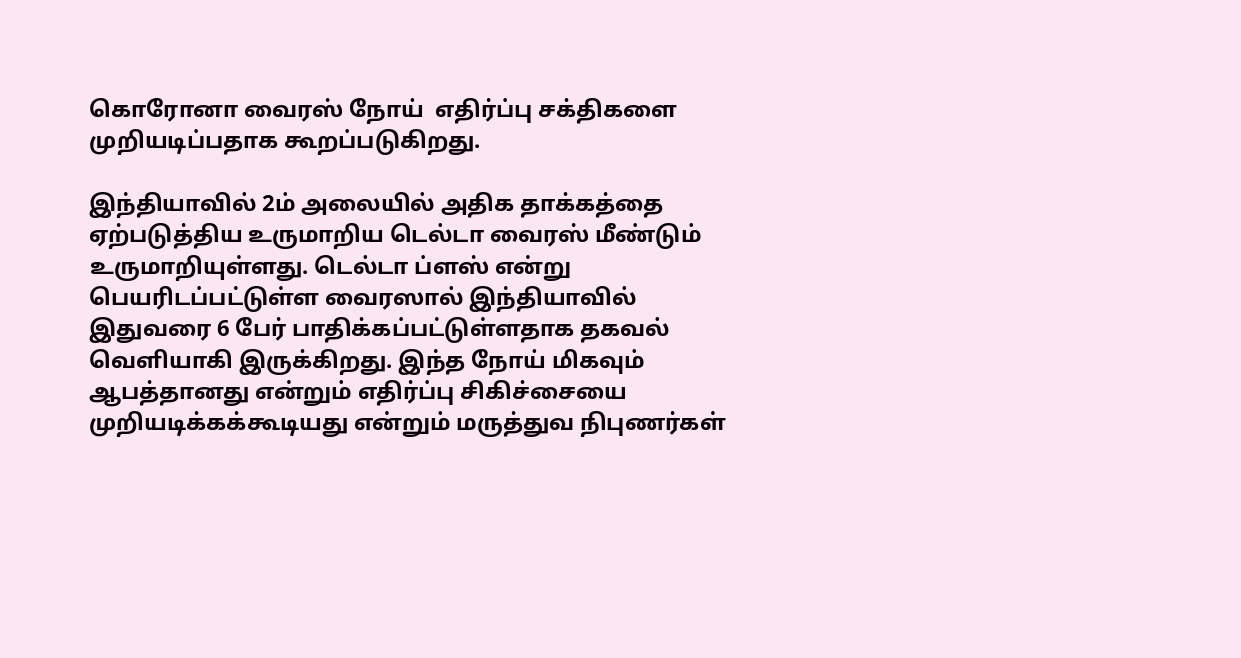கொரோனா வைரஸ் நோய்  எதிர்ப்பு சக்திகளை முறியடிப்பதாக கூறப்படுகிறது.

இந்தியாவில் 2ம் அலையில் அதிக தாக்கத்தை ஏற்படுத்திய உருமாறிய டெல்டா வைரஸ் மீண்டும் உருமாறியுள்ளது. டெல்டா ப்ளஸ் என்று பெயரிடப்பட்டுள்ள வைரஸால் இந்தியாவில் இதுவரை 6 பேர் பாதிக்கப்பட்டுள்ளதாக தகவல் வெளியாகி இருக்கிறது. இந்த நோய் மிகவும் ஆபத்தானது என்றும் எதிர்ப்பு சிகிச்சையை முறியடிக்கக்கூடியது என்றும் மருத்துவ நிபுணர்கள்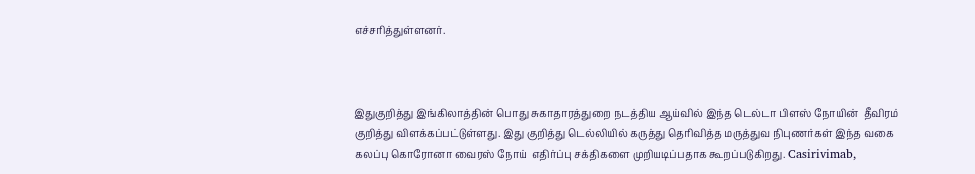எச்சரித்துள்ளனர்.



இதுகுறித்து இங்கிலாத்தின் பொது சுகாதாரத்துறை நடத்திய ஆய்வில் இந்த டெல்டா பிளஸ் நோயின்  தீவிரம் குறித்து விளக்கப்பட்டுள்ளது. இது குறித்து டெல்லியில் கருத்து தெரிவித்த மருத்துவ நிபுணர்கள் இந்த வகை கலப்பு கொரோனா வைரஸ் நோய்  எதிர்ப்பு சக்திகளை முறியடிப்பதாக கூறப்படுகிறது. Casirivimab,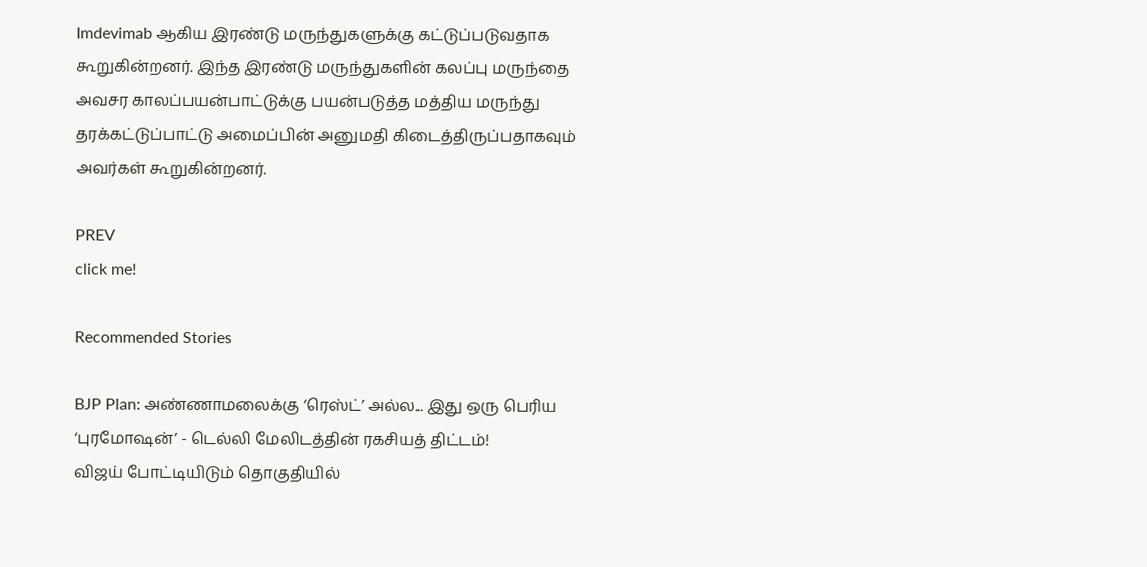Imdevimab ஆகிய இரண்டு மருந்துகளுக்கு கட்டுப்படுவதாக கூறுகின்றனர். இந்த இரண்டு மருந்துகளின் கலப்பு மருந்தை அவசர காலப்பயன்பாட்டுக்கு பயன்படுத்த மத்திய மருந்து தரக்கட்டுப்பாட்டு அமைப்பின் அனுமதி கிடைத்திருப்பதாகவும் அவர்கள் கூறுகின்றனர்.

PREV
click me!

Recommended Stories

BJP Plan: அண்ணாமலைக்கு ‘ரெஸ்ட்’ அல்ல... இது ஒரு பெரிய ‘புரமோஷன்’ - டெல்லி மேலிடத்தின் ரகசியத் திட்டம்!
விஜய் போட்டியிடும் தொகுதியில்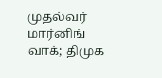முதல்வர் மார்னிங் வாக்; திமுக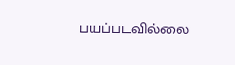பயப்படவில்லை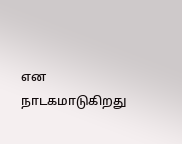என நாடகமாடுகிறது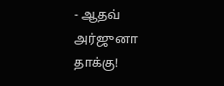- ஆதவ் அர்ஜுனா தாக்கு!